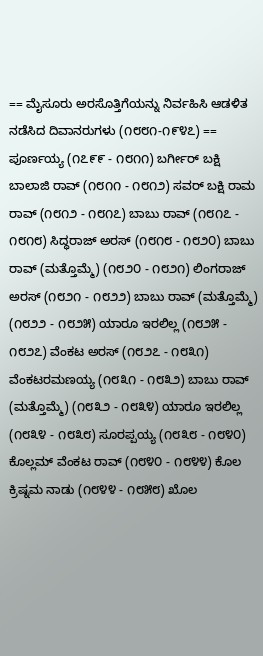== ಮೈಸೂರು ಅರಸೊತ್ತಿಗೆಯನ್ನು ನಿರ್ವಹಿಸಿ ಆಡಳಿತ ನಡೆಸಿದ ದಿವಾನರುಗಳು (೧೮೮೧-೧೯೪೭) == ಪೂರ್ಣಯ್ಯ (೧೭೯೯ - ೧೮೧೧) ಬರ್ಗೀರ್ ಬಕ್ಷಿ ಬಾಲಾಜಿ ರಾವ್ (೧೮೧೧ - ೧೮೧೨) ಸವರ್ ಬಕ್ಷಿ ರಾಮ ರಾವ್ (೧೮೧೨ - ೧೮೧೭) ಬಾಬು ರಾವ್ (೧೮೧೭ - ೧೮೧೮) ಸಿದ್ಧರಾಜ್ ಅರಸ್ (೧೮೧೮ - ೧೮೨೦) ಬಾಬು ರಾವ್ (ಮತ್ತೊಮ್ಮೆ) (೧೮೨೦ - ೧೮೨೧) ಲಿಂಗರಾಜ್ ಅರಸ್ (೧೮೨೧ - ೧೮೨೨) ಬಾಬು ರಾವ್ (ಮತ್ತೊಮ್ಮೆ) (೧೮೨೨ - ೧೮೨೫) ಯಾರೂ ಇರಲಿಲ್ಲ (೧೮೨೫ - ೧೮೨೭) ವೆಂಕಟ ಅರಸ್ (೧೮೨೭ - ೧೮೩೧) ವೆಂಕಟರಮಣಯ್ಯ (೧೮೩೧ - ೧೮೩೨) ಬಾಬು ರಾವ್ (ಮತ್ತೊಮ್ಮೆ) (೧೮೩೨ - ೧೮೩೪) ಯಾರೂ ಇರಲಿಲ್ಲ (೧೮೩೪ - ೧೮೩೮) ಸೂರಪ್ಪಯ್ಯ (೧೮೩೮ - ೧೮೪೦) ಕೊಲ್ಲಮ್ ವೆಂಕಟ ರಾವ್ (೧೮೪೦ - ೧೮೪೪) ಕೊಲ ಕ್ರಿಷ್ನಮ ನಾಡು (೧೮೪೪ - ೧೮೫೮) ಖೊಲ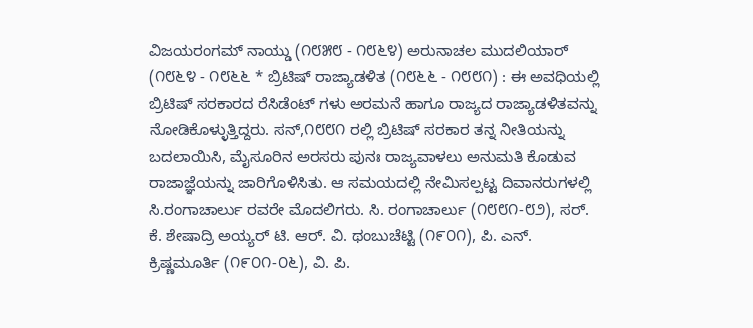ವಿಜಯರಂಗಮ್ ನಾಯ್ಡು (೧೮೫೮ - ೧೮೬೪) ಅರುನಾಚಲ ಮುದಲಿಯಾರ್ (೧೮೬೪ - ೧೮೬೬ * ಬ್ರಿಟಿಷ್ ರಾಜ್ಯಾಡಳಿತ (೧೮೬೬ - ೧೮೮೧) : ಈ ಅವಧಿಯಲ್ಲಿ ಬ್ರಿಟಿಷ್ ಸರಕಾರದ ರೆಸಿಡೆಂಟ್ ಗಳು ಅರಮನೆ ಹಾಗೂ ರಾಜ್ಯದ ರಾಜ್ಯಾಡಳಿತವನ್ನು ನೋಡಿಕೊಳ್ಳುತ್ತಿದ್ದರು. ಸನ್,೧೮೮೧ ರಲ್ಲಿ ಬ್ರಿಟಿಷ್ ಸರಕಾರ ತನ್ನ ನೀತಿಯನ್ನು ಬದಲಾಯಿಸಿ, ಮೈಸೂರಿನ ಅರಸರು ಪುನಃ ರಾಜ್ಯವಾಳಲು ಅನುಮತಿ ಕೊಡುವ ರಾಜಾಜ್ಞೆಯನ್ನು ಜಾರಿಗೊಳಿಸಿತು. ಆ ಸಮಯದಲ್ಲಿ ನೇಮಿಸಲ್ಪಟ್ಟ ದಿವಾನರುಗಳಲ್ಲಿ ಸಿ.ರಂಗಾಚಾರ್ಲು ರವರೇ ಮೊದಲಿಗರು. ಸಿ. ರಂಗಾಚಾರ್ಲು (೧೮೮೧-೮೨), ಸರ್. ಕೆ. ಶೇಷಾದ್ರಿ ಅಯ್ಯರ್ ಟಿ. ಆರ್. ವಿ. ಥಂಬುಚೆಟ್ಟಿ (೧೯೦೧), ಪಿ. ಎನ್. ಕ್ರಿಷ್ಣಮೂರ್ತಿ (೧೯೦೧-೦೬), ವಿ. ಪಿ.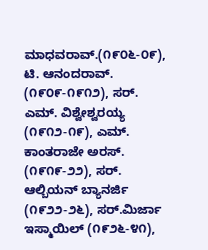ಮಾಧವರಾವ್.(೧೯೦೬-೦೯), ಟಿ. ಆನಂದರಾವ್. (೧೯೦೯-೧೯೧೨), ಸರ್. ಎಮ್. ವಿಶ್ವೇಶ್ವರಯ್ಯ (೧೯೧೨-೧೯), ಎಮ್. ಕಾಂತರಾಜೇ ಅರಸ್. (೧೯೧೯-೨೨), ಸರ್. ಆಲ್ಬಿಯನ್ ಬ್ಯಾನರ್ಜಿ (೧೯೨೨-೨೬), ಸರ್.ಮಿರ್ಜಾ ಇಸ್ಮಾಯಿಲ್ (೧೯೨೬-೪೧),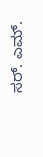ಸರ್. ಎಮ್.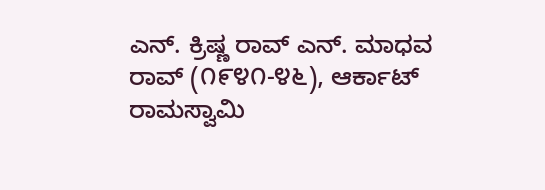ಎನ್. ಕ್ರಿಷ್ಣ ರಾವ್ ಎನ್. ಮಾಧವ ರಾವ್ (೧೯೪೧-೪೬), ಆರ್ಕಾಟ್ ರಾಮಸ್ವಾಮಿ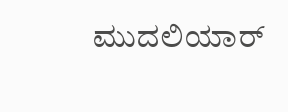ಮುದಲಿಯಾರ್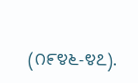(೧೯೪೬-೪೭).